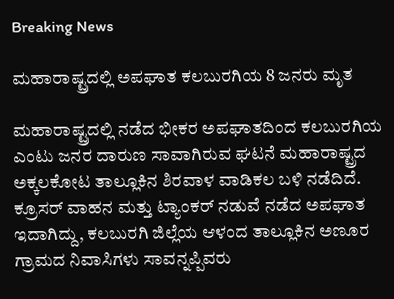Breaking News

ಮಹಾರಾಷ್ಟ್ರದಲ್ಲಿ ಅಪಘಾತ ಕಲಬುರಗಿಯ 8 ಜನರು ಮೃತ

ಮಹಾರಾಷ್ಟ್ರದಲ್ಲಿ ನಡೆದ ಭೀಕರ ಅಪಘಾತದಿಂದ ಕಲಬುರಗಿಯ ಎಂಟು ಜನರ ದಾರುಣ ಸಾವಾಗಿರುವ ಘಟನೆ ಮಹಾರಾಷ್ಟ್ರದ ಅಕ್ಕಲಕೋಟ ತಾಲ್ಲೂಕಿನ ಶಿರವಾಳ ವಾಡಿಕಲ ಬಳಿ ನಡೆದಿದೆ. ಕ್ರೂಸರ್ ವಾಹನ ಮತ್ತು ಟ್ಯಾಂಕರ್ ನಡುವೆ ನಡೆದ ಅಪಘಾತ ಇದಾಗಿದ್ದು, ಕಲಬುರಗಿ ಜಿಲ್ಲೆಯ ಆಳಂದ ತಾಲ್ಲೂಕಿನ ಅಣೂರ ಗ್ರಾಮದ ನಿವಾಸಿಗಳು ಸಾವನ್ನಪ್ಪಿವರು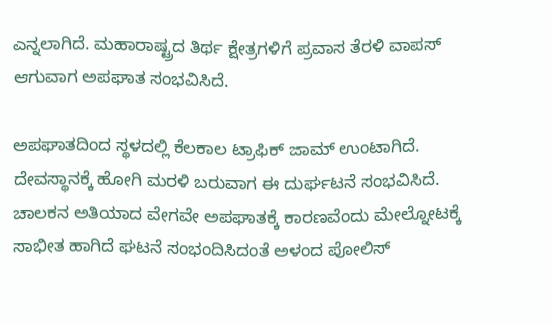ಎನ್ನಲಾಗಿದೆ. ಮಹಾರಾಷ್ಟ್ರದ ತಿರ್ಥ ಕ್ಷೇತ್ರಗಳಿಗೆ ಪ್ರವಾಸ ತೆರಳಿ ವಾಪಸ್ ಆಗುವಾಗ ಅಪಘಾತ ಸಂಭವಿಸಿದೆ.

ಅಪಘಾತದಿಂದ ಸ್ಥಳದಲ್ಲಿ ಕೆಲಕಾಲ ಟ್ರಾಫಿಕ್ ಜಾಮ್ ಉಂಟಾಗಿದೆ. ದೇವಸ್ಥಾನಕ್ಕೆ ಹೋಗಿ ಮರಳಿ ಬರುವಾಗ ಈ ದುರ್ಘಟನೆ ಸಂಭವಿಸಿದೆ. ಚಾಲಕನ ಅತಿಯಾದ ವೇಗವೇ ಅಪಘಾತಕ್ಕೆ ಕಾರಣವೆಂದು ಮೇಲ್ನೋಟಕ್ಕೆ ಸಾಭೀತ ಹಾಗಿದೆ ಘಟನೆ ಸಂಭಂದಿಸಿದಂತೆ ಅಳಂದ ಪೋಲಿಸ್‌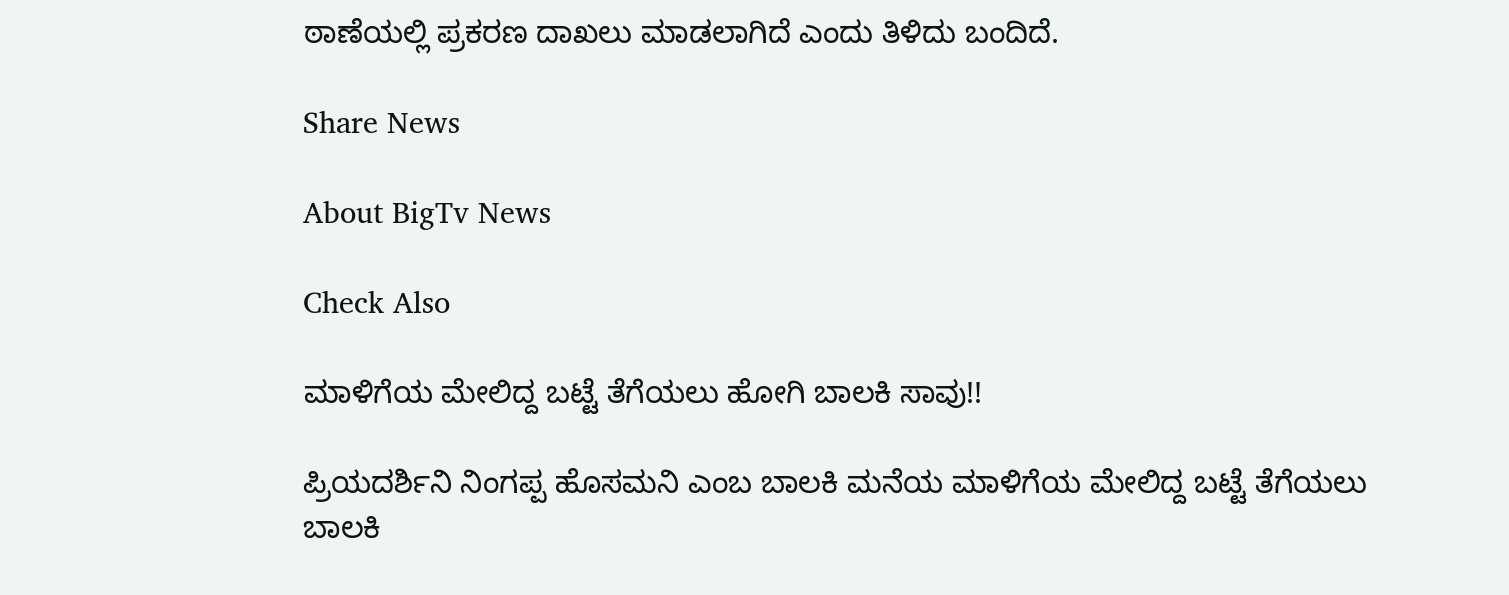ಠಾಣೆಯಲ್ಲಿ ಪ್ರಕರಣ ದಾಖಲು ಮಾಡಲಾಗಿದೆ ಎಂದು ತಿಳಿದು ಬಂದಿದೆ.

Share News

About BigTv News

Check Also

ಮಾಳಿಗೆಯ ಮೇಲಿದ್ದ ಬಟ್ಟೆ ತೆಗೆಯಲು ಹೋಗಿ ಬಾಲಕಿ ಸಾವು!!

ಪ್ರಿಯದರ್ಶಿನಿ ನಿಂಗಪ್ಪ ಹೊಸಮನಿ ಎಂಬ ಬಾಲಕಿ ಮನೆ‌ಯ ಮಾಳಿಗೆಯ ಮೇಲಿದ್ದ ಬಟ್ಟೆ ತೆಗೆಯಲು ಬಾಲಕಿ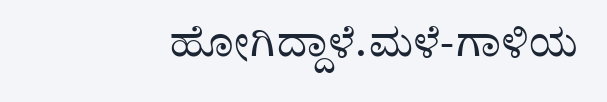ಹೋಗಿದ್ದಾಳೆ.ಮಳೆ-ಗಾಳಿಯ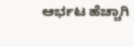ಆರ್ಭಟ ಹೆಚ್ಚಾಗಿ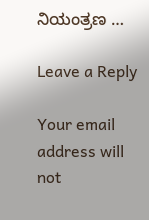ನಿಯಂತ್ರಣ …

Leave a Reply

Your email address will not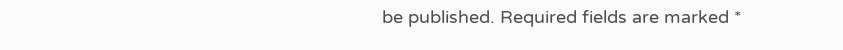be published. Required fields are marked *